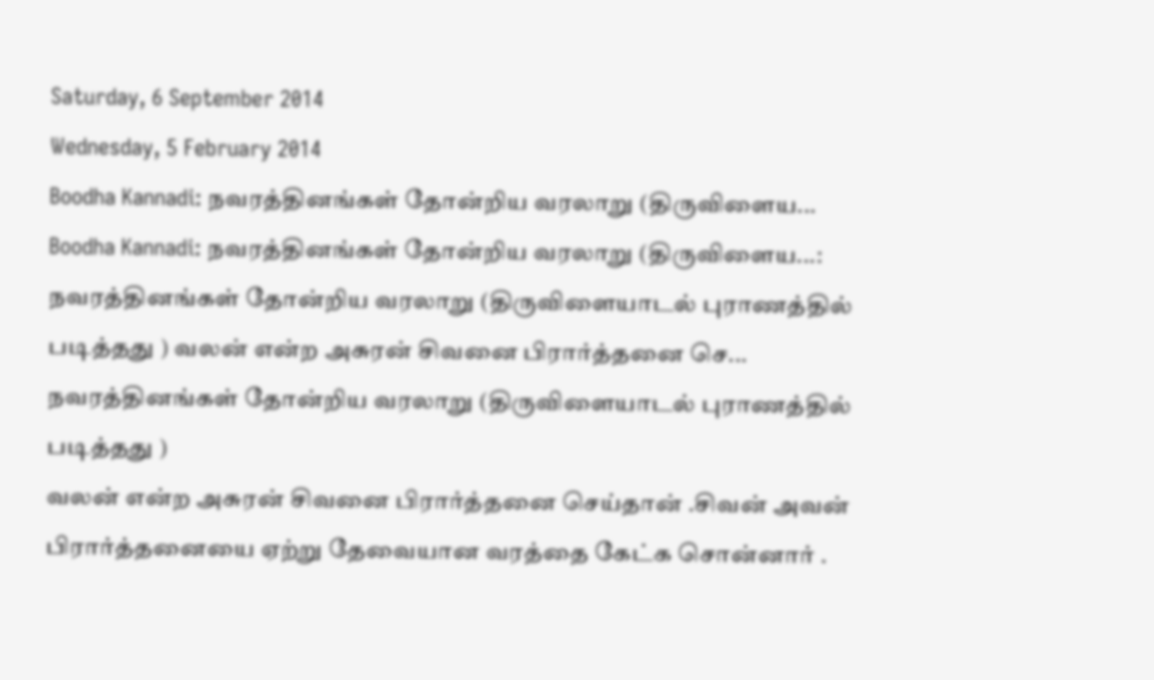Saturday, 6 September 2014
Wednesday, 5 February 2014
Boodha Kannadi: நவரத்தினங்கள் தோன்றிய வரலாறு (திருவிளைய...
Boodha Kannadi: நவரத்தினங்கள் தோன்றிய வரலாறு (திருவிளைய...: நவரத்தினங்கள் தோன்றிய வரலாறு (திருவிளையாடல் புராணத்தில் படித்தது ) வலன் என்ற அசுரன் சிவனை பிரார்த்தனை செ...
நவரத்தினங்கள் தோன்றிய வரலாறு (திருவிளையாடல் புராணத்தில்
படித்தது )
வலன் என்ற அசுரன் சிவனை பிரார்த்தனை செய்தான் .சிவன் அவன்
பிரார்த்தனையை ஏற்று தேவையான வரத்தை கேட்க சொன்னார் .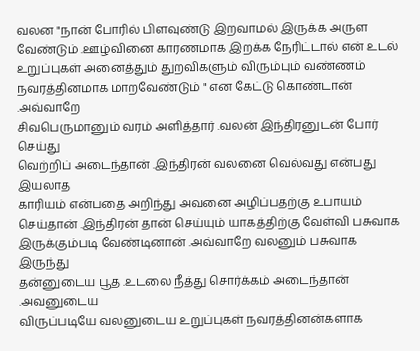வலன "நான் போரில் பிளவுண்டு இறவாமல் இருக்க அருள
வேண்டும் .ஊழ்வினை காரணமாக இறக்க நேரிட்டால் என் உடல்
உறுப்புகள் அனைத்தும் துறவிகளும் விரும்பும் வண்ணம்
நவரத்தினமாக மாறவேண்டும் " என கேட்டு கொண்டான் .அவ்வாறே
சிவபெருமானும் வரம் அளித்தார் .வலன் இந்திரனுடன் போர் செய்து
வெற்றிப் அடைந்தான் .இந்திரன் வலனை வெல்வது என்பது இயலாத
காரியம் என்பதை அறிந்து அவனை அழிப்பதற்கு உபாயம்
செய்தான் .இந்திரன் தான் செய்யும் யாகத்திற்கு வேள்வி பசுவாக
இருக்கும்படி வேண்டினான் .அவ்வாறே வலனும் பசுவாக இருந்து
தன்னுடைய பூத .உடலை நீத்து சொர்க்கம் அடைந்தான் .அவனுடைய
விருப்படியே வலனுடைய உறுப்புகள் நவரத்தினன்களாக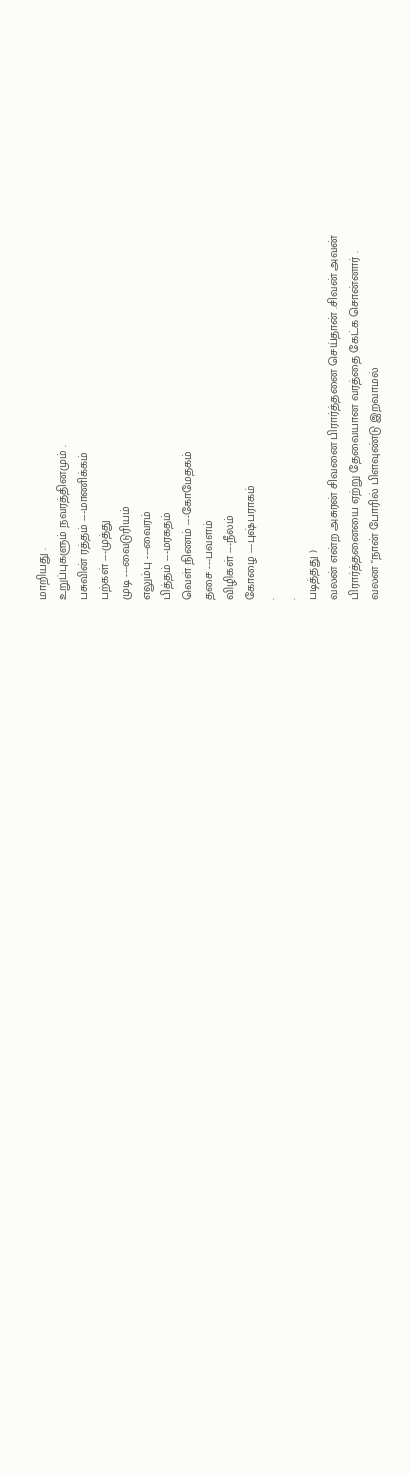மாறியது .
உறுப்புகளும் நவரத்தினமும் .
பசுவின் ரத்தம் ---மாணிக்கம்
பற்கள் ---முத்து
முடி ---வைடுரியம்
எலும்பு ---வைரம்
பித்தம் ---மரகதம்
வெள் நிணம் ---கோமேதகம்
தசை ---பவளம்
விழிகள் ---நீலம்
கோழை ---புஷ்பராகம்
.
.
படித்தது )
வலன் என்ற அசுரன் சிவனை பிரார்த்தனை செய்தான் .சிவன் அவன்
பிரார்த்தனையை ஏற்று தேவையான வரத்தை கேட்க சொன்னார் .
வலன "நான் போரில் பிளவுண்டு இறவாமல்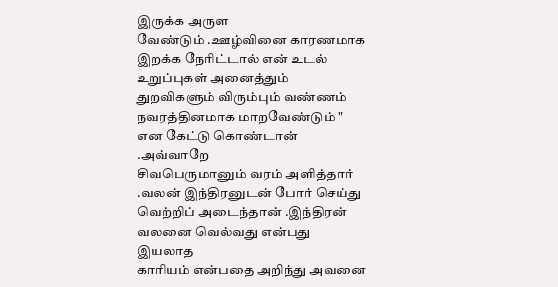இருக்க அருள
வேண்டும் .ஊழ்வினை காரணமாக இறக்க நேரிட்டால் என் உடல்
உறுப்புகள் அனைத்தும் துறவிகளும் விரும்பும் வண்ணம்
நவரத்தினமாக மாறவேண்டும் " என கேட்டு கொண்டான் .அவ்வாறே
சிவபெருமானும் வரம் அளித்தார் .வலன் இந்திரனுடன் போர் செய்து
வெற்றிப் அடைந்தான் .இந்திரன் வலனை வெல்வது என்பது இயலாத
காரியம் என்பதை அறிந்து அவனை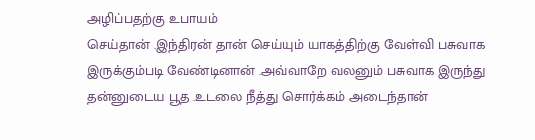அழிப்பதற்கு உபாயம்
செய்தான் .இந்திரன் தான் செய்யும் யாகத்திற்கு வேள்வி பசுவாக
இருக்கும்படி வேண்டினான் .அவ்வாறே வலனும் பசுவாக இருந்து
தன்னுடைய பூத .உடலை நீத்து சொர்க்கம் அடைந்தான்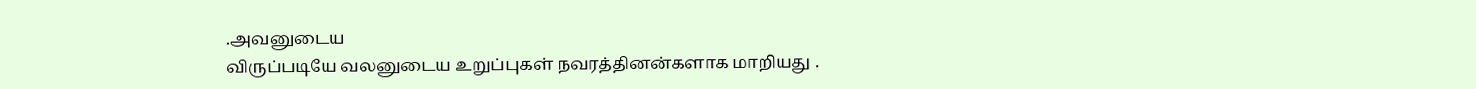.அவனுடைய
விருப்படியே வலனுடைய உறுப்புகள் நவரத்தினன்களாக மாறியது .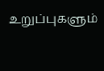உறுப்புகளும்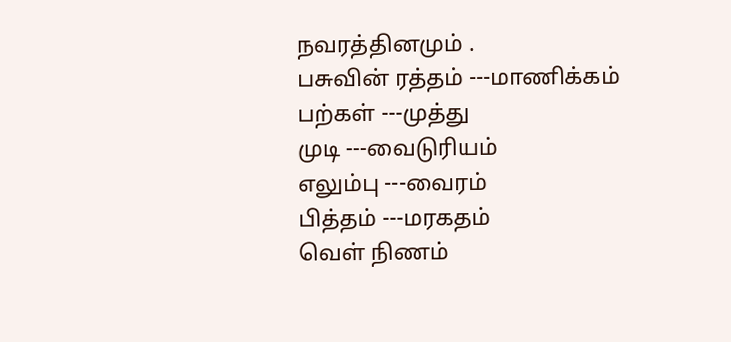நவரத்தினமும் .
பசுவின் ரத்தம் ---மாணிக்கம்
பற்கள் ---முத்து
முடி ---வைடுரியம்
எலும்பு ---வைரம்
பித்தம் ---மரகதம்
வெள் நிணம்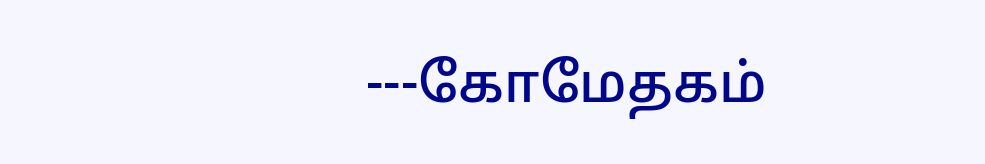---கோமேதகம்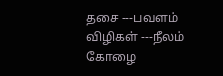தசை ---பவளம்
விழிகள் ---நீலம்
கோழை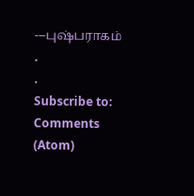---புஷ்பராகம்
.
.
Subscribe to:
Comments (Atom)